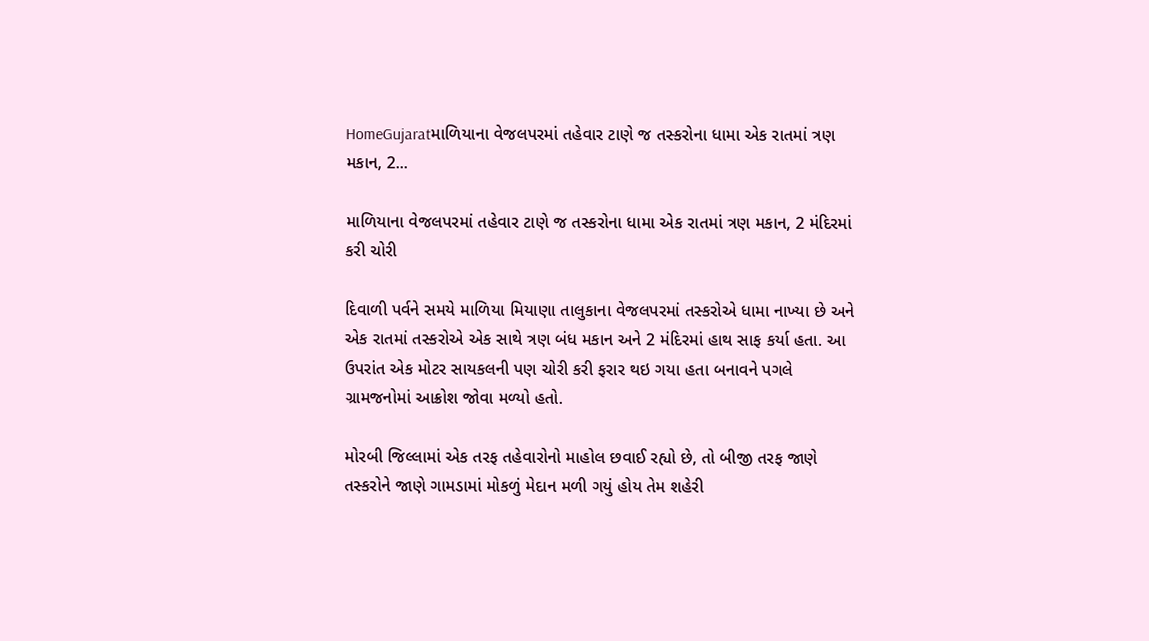HomeGujaratમાળિયાના વેજલપરમાં તહેવાર ટાણે જ તસ્કરોના ધામા એક રાતમાં ત્રણ મકાન, 2...

માળિયાના વેજલપરમાં તહેવાર ટાણે જ તસ્કરોના ધામા એક રાતમાં ત્રણ મકાન, 2 મંદિરમાં કરી ચોરી

દિવાળી પર્વને સમયે માળિયા મિયાણા તાલુકાના વેજલપરમાં તસ્કરોએ ધામા નાખ્યા છે અને એક રાતમાં તસ્કરોએ એક સાથે ત્રણ બંધ મકાન અને 2 મંદિરમાં હાથ સાફ કર્યા હતા. આ ઉપરાંત એક મોટર સાયકલની પણ ચોરી કરી ફરાર થઇ ગયા હતા બનાવને પગલે ગ્રામજનોમાં આક્રોશ જોવા મળ્યો હતો.

મોરબી જિલ્લામાં એક તરફ તહેવારોનો માહોલ છવાઈ રહ્યો છે, તો બીજી તરફ જાણે તસ્કરોને જાણે ગામડામાં મોકળું મેદાન મળી ગયું હોય તેમ શહેરી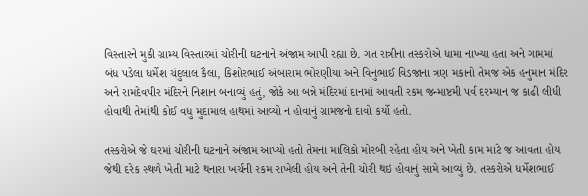વિસ્તારને મુકી ગ્રામ્ય વિસ્તારમાં ચોરીની ઘટનાને અંજામ આપી રહ્યા છે. ગત રાત્રીના તસ્કરોએ ધામા નાખ્યા હતા અને ગામમાં બંધ પડેલા ધર્મેશ ચંદુલાલ કૈલા, કિશોરભાઈ અંબારામ ભોરણીયા અને વિનુભાઈ વિડજાના ત્રણ મકાનો તેમજ એક હનુમાન મંદિર અને રામદેવપીર મંદિરને નિશાન બનાવ્યું હતું, જોકે આ બન્ને મંદિરમાં દાનમાં આવતી રકમ જન્માષ્ટમી પર્વ દરમ્યાન જ કાઢી લીધી હોવાથી તેમાંથી કોઈ વધુ મુદામાલ હાથમાં આવ્યો ન હોવાનું ગ્રામજનો દાવો કર્યો હતો.

તસ્કરોએ જે ઘરમાં ચોરીની ઘટનાને અંજામ આપ્યો હતો તેમના માલિકો મોરબી રહેતા હોય અને ખેતી કામ માટે જ આવતા હોય જેથી દરેક સ્થળે ખેતી માટે થનારા ખર્ચની રકમ રાખેલી હોય અને તેની ચોરી થઇ હોવાનું સામે આવ્યું છે. તસ્કરોએ ધર્મેશભાઈ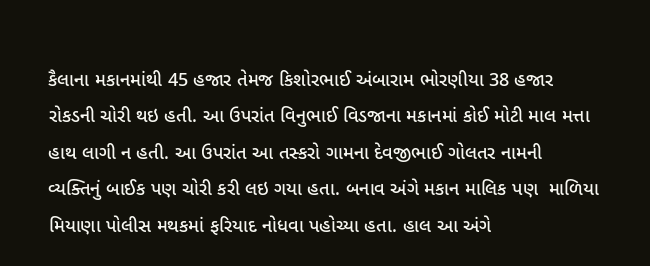કૈલાના મકાનમાંથી 45 હજાર તેમજ કિશોરભાઈ અંબારામ ભોરણીયા 38 હજાર રોકડની ચોરી થઇ હતી. આ ઉપરાંત વિનુભાઈ વિડજાના મકાનમાં કોઈ મોટી માલ મત્તા હાથ લાગી ન હતી. આ ઉપરાંત આ તસ્કરો ગામના દેવજીભાઈ ગોલતર નામની વ્યક્તિનું બાઈક પણ ચોરી કરી લઇ ગયા હતા. બનાવ અંગે મકાન માલિક પણ  માળિયા મિયાણા પોલીસ મથકમાં ફરિયાદ નોધવા પહોચ્યા હતા. હાલ આ અંગે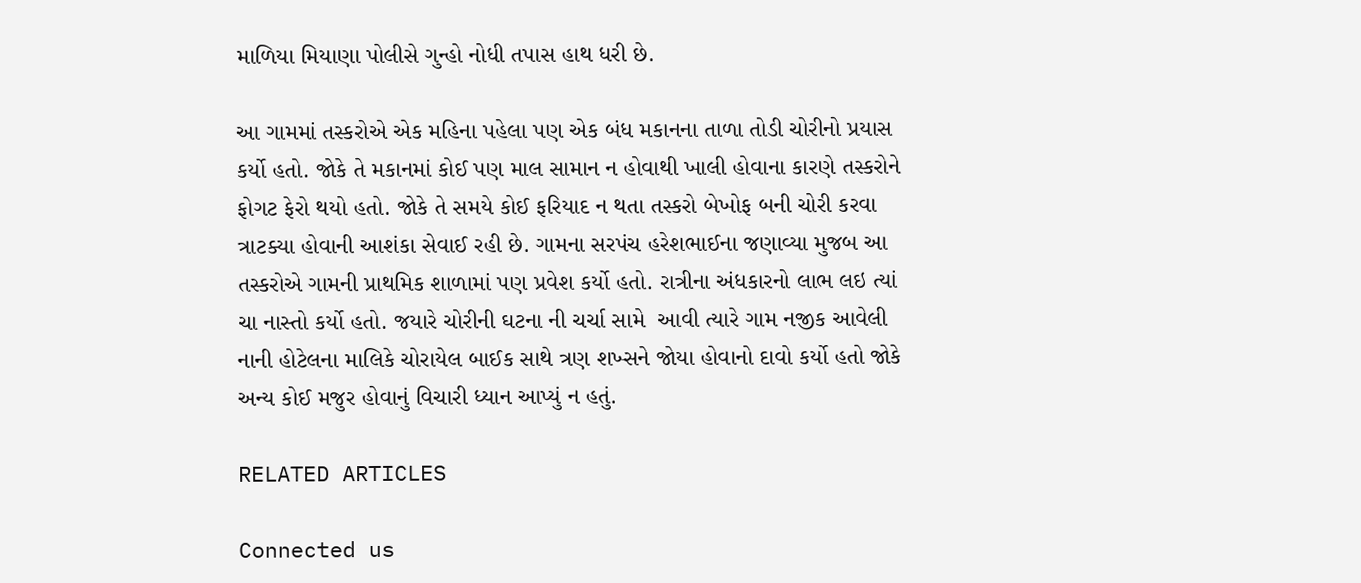માળિયા મિયાણા પોલીસે ગુન્હો નોધી તપાસ હાથ ધરી છે.

આ ગામમાં તસ્કરોએ એક મહિના પહેલા પણ એક બંધ મકાનના તાળા તોડી ચોરીનો પ્રયાસ કર્યો હતો. જોકે તે મકાનમાં કોઈ પણ માલ સામાન ન હોવાથી ખાલી હોવાના કારણે તસ્કરોને ફોગટ ફેરો થયો હતો. જોકે તે સમયે કોઈ ફરિયાદ ન થતા તસ્કરો બેખોફ બની ચોરી કરવા ત્રાટક્યા હોવાની આશંકા સેવાઈ રહી છે. ગામના સરપંચ હરેશભાઈના જણાવ્યા મુજબ આ તસ્કરોએ ગામની પ્રાથમિક શાળામાં પણ પ્રવેશ કર્યો હતો. રાત્રીના અંધકારનો લાભ લઇ ત્યાં ચા નાસ્તો કર્યો હતો. જયારે ચોરીની ઘટના ની ચર્ચા સામે  આવી ત્યારે ગામ નજીક આવેલી નાની હોટેલના માલિકે ચોરાયેલ બાઈક સાથે ત્રણ શખ્સને જોયા હોવાનો દાવો કર્યો હતો જોકે અન્ય કોઈ મજુર હોવાનું વિચારી ધ્યાન આપ્યું ન હતું.

RELATED ARTICLES

Connected us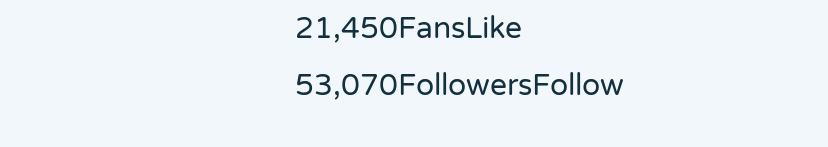21,450FansLike
53,070FollowersFollow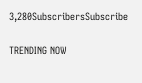3,280SubscribersSubscribe

TRENDING NOW